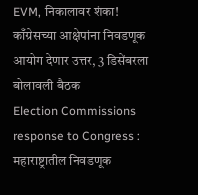EVM, निकालावर शंका! काँग्रेसच्या आक्षेपांना निवडणूक आयोग देणार उत्तर, 3 डिसेंबरला बोलावली बैठक
Election Commissions response to Congress : महाराष्ट्रातील निवडणूक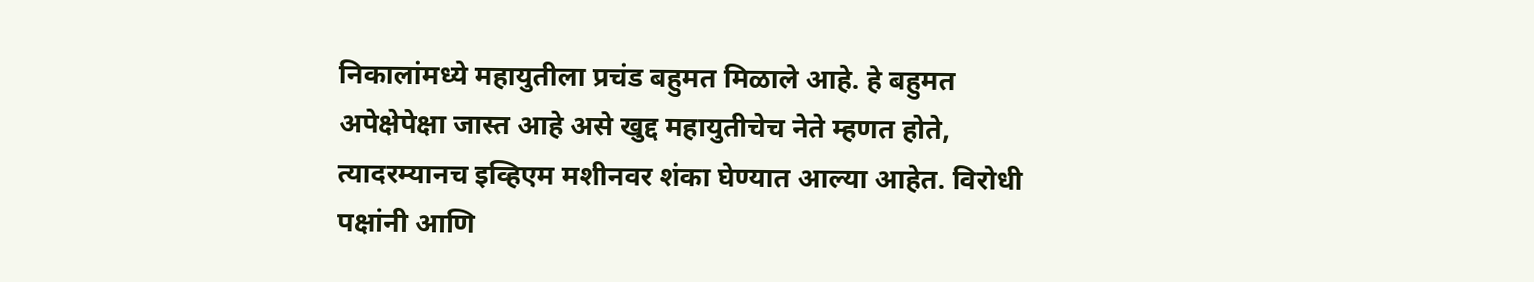निकालांमध्ये महायुतीला प्रचंड बहुमत मिळाले आहे. हे बहुमत अपेक्षेपेक्षा जास्त आहे असे खुद्द महायुतीचेच नेते म्हणत होते, त्यादरम्यानच इव्हिएम मशीनवर शंका घेण्यात आल्या आहेत. विरोधी पक्षांनी आणि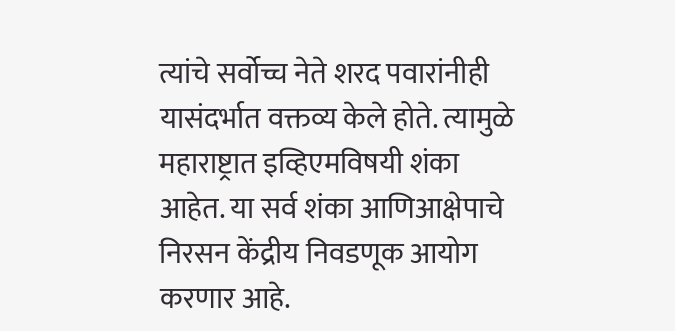त्यांचे सर्वोच्च नेते शरद पवारांनीही यासंदर्भात वक्तव्य केले होते. त्यामुळे महाराष्ट्रात इव्हिएमविषयी शंका आहेत. या सर्व शंका आणिआक्षेपाचे निरसन केंद्रीय निवडणूक आयोग करणार आहे.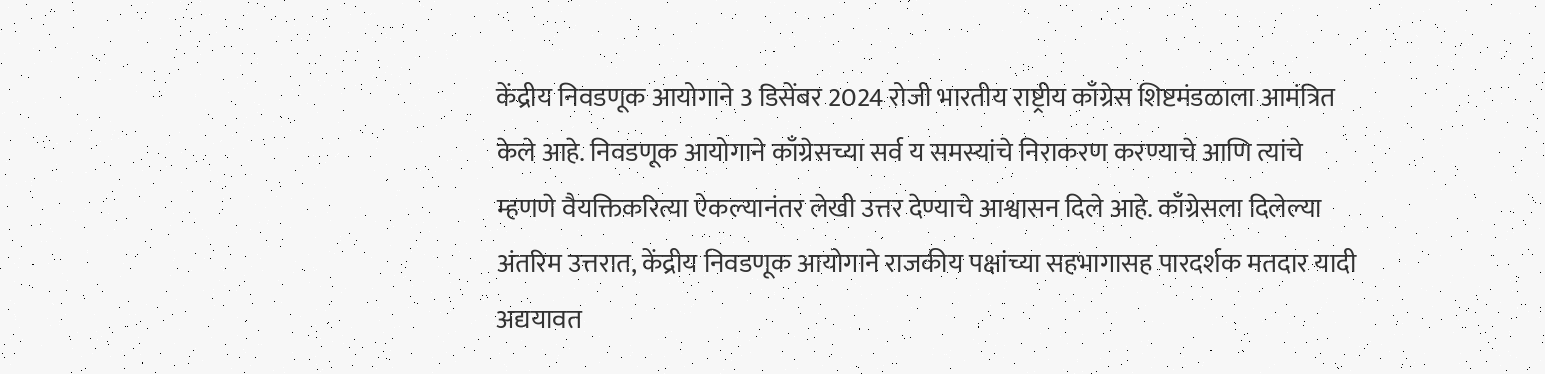केंद्रीय निवडणूक आयोगाने 3 डिसेंबर 2024 रोजी भारतीय राष्ट्रीय काँग्रेस शिष्टमंडळाला आमंत्रित केले आहे. निवडणूक आयोगाने काँग्रेसच्या सर्व य समस्यांचे निराकरण करण्याचे आणि त्यांचे म्हणणे वैयक्तिकरित्या ऐकल्यानंतर लेखी उत्तर देण्याचे आश्वासन दिले आहे. काँग्रेसला दिलेल्या अंतरिम उत्तरात, केंद्रीय निवडणूक आयोगाने राजकीय पक्षांच्या सहभागासह पारदर्शक मतदार यादी अद्ययावत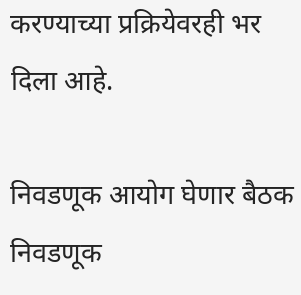करण्याच्या प्रक्रियेवरही भर दिला आहे.

निवडणूक आयोग घेणार बैठक
निवडणूक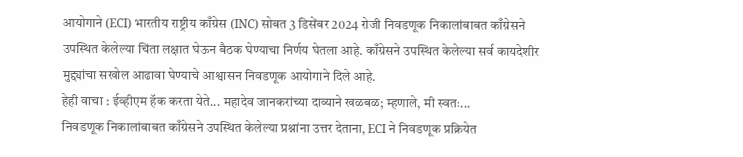आयोगाने (ECI) भारतीय राष्ट्रीय काँग्रेस (INC) सोबत 3 डिसेंबर 2024 रोजी निवडणूक निकालांबाबत काँग्रेसने उपस्थित केलेल्या चिंता लक्षात घेऊन बैठक घेण्याचा निर्णय घेतला आहे. काँग्रेसने उपस्थित केलेल्या सर्व कायदेशीर मुद्द्यांचा सखोल आढावा घेण्याचे आश्वासन निवडणूक आयोगाने दिले आहे.
हेही वाचा : ईव्हीएम हॅक करता येते... महादेव जानकरांच्या दाव्याने खळबळ; म्हणाले, मी स्वतः...
निवडणूक निकालांबाबत काँग्रेसने उपस्थित केलेल्या प्रश्नांना उत्तर देताना, ECI ने निवडणूक प्रक्रियेत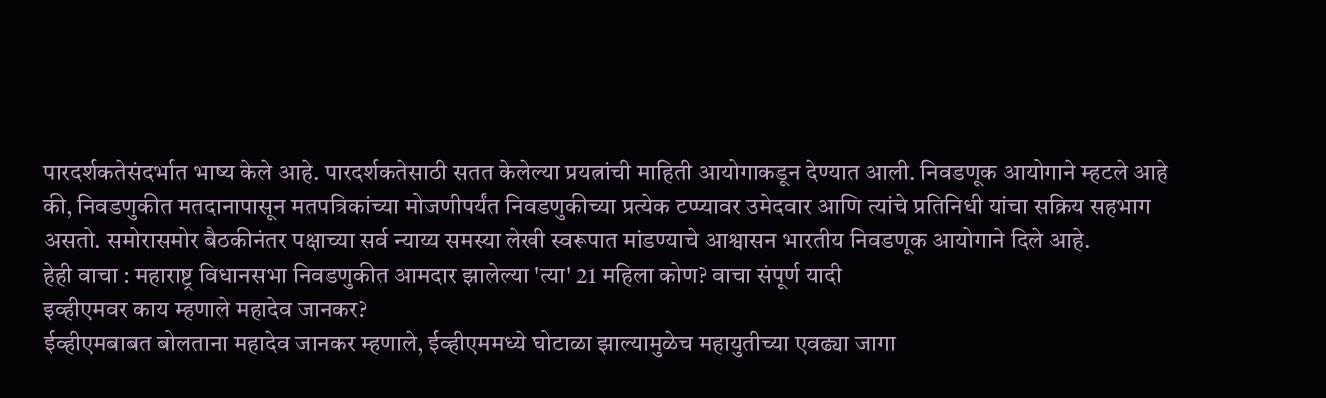पारदर्शकतेसंदर्भात भाष्य केले आहे. पारदर्शकतेसाठी सतत केलेल्या प्रयत्नांची माहिती आयोगाकडून देण्यात आली. निवडणूक आयोगाने म्हटले आहे की, निवडणुकीत मतदानापासून मतपत्रिकांच्या मोजणीपर्यंत निवडणुकीच्या प्रत्येक टप्प्यावर उमेदवार आणि त्यांचे प्रतिनिधी यांचा सक्रिय सहभाग असतो. समोरासमोर बैठकीनंतर पक्षाच्या सर्व न्याय्य समस्या लेखी स्वरूपात मांडण्याचे आश्वासन भारतीय निवडणूक आयोगाने दिले आहे.
हेही वाचा : महाराष्ट्र विधानसभा निवडणुकीत आमदार झालेल्या 'त्या' 21 महिला कोण? वाचा संपूर्ण यादी
इव्हीएमवर काय म्हणाले महादेव जानकर?
ईव्हीएमबाबत बोलताना महादेव जानकर म्हणाले, ईव्हीएममध्ये घोटाळा झाल्यामुळेच महायुतीच्या एवढ्या जागा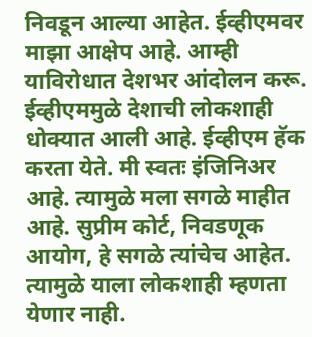निवडून आल्या आहेत. ईव्हीएमवर माझा आक्षेप आहे. आम्ही याविरोधात देशभर आंदोलन करू. ईव्हीएममुळे देशाची लोकशाही धोक्यात आली आहे. ईव्हीएम हॅक करता येते. मी स्वतः इंजिनिअर आहे. त्यामुळे मला सगळे माहीत आहे. सुप्रीम कोर्ट, निवडणूक आयोग, हे सगळे त्यांचेच आहेत. त्यामुळे याला लोकशाही म्हणता येणार नाही.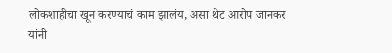लोकशाहीचा खून करण्याचं काम झालंय, असा थेट आरोप जानकर यांनी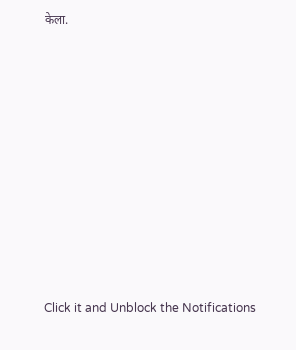केला.












Click it and Unblock the Notifications